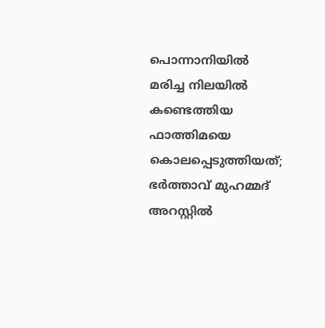പൊന്നാനിയില്‍ മരിച്ച നിലയില്‍ കണ്ടെത്തിയ ഫാത്തിമയെ കൊലപ്പെടുത്തിയത്; ഭര്‍ത്താവ് മുഹമ്മദ് അറസ്റ്റില്‍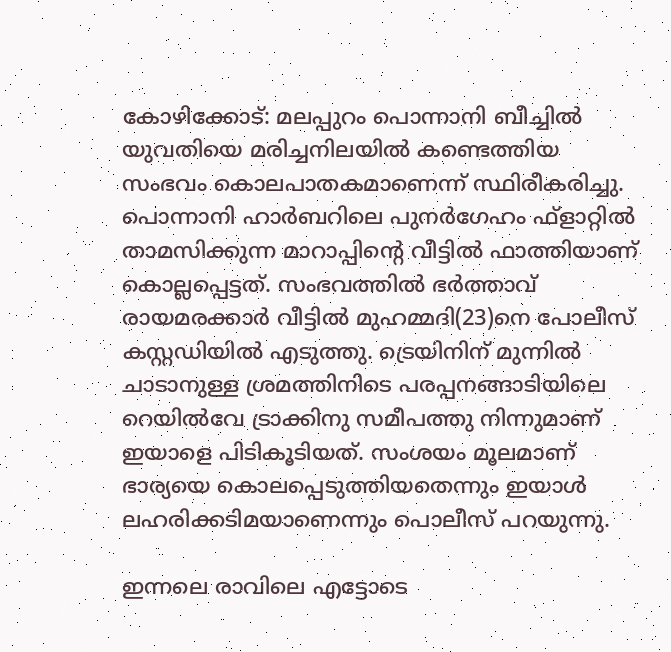കോഴിക്കോട്: മലപ്പുറം പൊന്നാനി ബീച്ചില്‍ യുവതിയെ മരിച്ചനിലയില്‍ കണ്ടെത്തിയ സംഭവം കൊലപാതകമാണെന്ന് സ്ഥിരീകരിച്ചു. പൊന്നാനി ഹാര്‍ബറിലെ പുനര്‍ഗേഹം ഫ്ളാറ്റില്‍ താമസിക്കുന്ന മാറാപ്പിന്റെ വീട്ടില്‍ ഫാത്തിയാണ് കൊല്ലപ്പെട്ടത്. സംഭവത്തില്‍ ഭര്‍ത്താവ് രായമരക്കാര്‍ വീട്ടില്‍ മുഹമ്മദി(23)നെ പോലീസ് കസ്റ്റഡിയില്‍ എടുത്തു. ട്രെയിനിന് മുന്നില്‍ ചാടാനുള്ള ശ്രമത്തിനിടെ പരപ്പനങ്ങാടിയിലെ റെയില്‍വേ ട്രാക്കിനു സമീപത്തു നിന്നുമാണ് ഇയാളെ പിടികൂടിയത്. സംശയം മൂലമാണ് ഭാര്യയെ കൊലപ്പെടുത്തിയതെന്നും ഇയാള്‍ ലഹരിക്കടിമയാണെന്നും പൊലീസ് പറയുന്നു.

ഇന്നലെ രാവിലെ എട്ടോടെ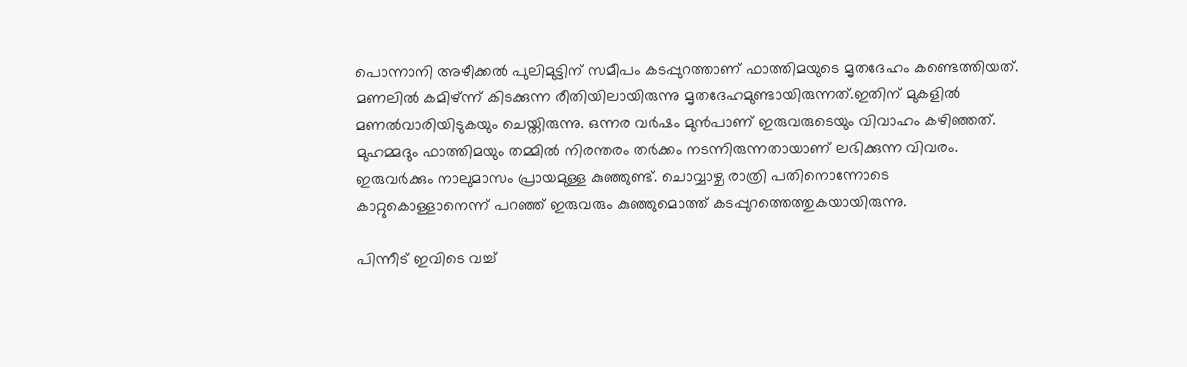പൊന്നാനി അഴീക്കല്‍ പുലിമുട്ടിന് സമീപം കടപ്പുറത്താണ് ഫാത്തിമയുടെ മൃതദേഹം കണ്ടെത്തിയത്. മണലില്‍ കമിഴ്ന്ന് കിടക്കുന്ന രീതിയിലായിരുന്നു മൃതദേഹമുണ്ടായിരുന്നത്.ഇതിന് മുകളില്‍ മണല്‍വാരിയിടുകയും ചെയ്തിരുന്നു. ഒന്നര വര്‍ഷം മുന്‍പാണ് ഇരുവരുടെയും വിവാഹം കഴിഞ്ഞത്. മുഹമ്മദും ഫാത്തിമയും തമ്മില്‍ നിരന്തരം തര്‍ക്കം നടന്നിരുന്നതായാണ് ലഭിക്കുന്ന വിവരം. ഇരുവര്‍ക്കും നാലുമാസം പ്രായമുള്ള കുഞ്ഞുണ്ട്. ചൊവ്വാഴ്ച രാത്രി പതിനൊന്നോടെ കാറ്റുകൊള്ളാനെന്ന് പറഞ്ഞ് ഇരുവരും കുഞ്ഞുമൊത്ത് കടപ്പുറത്തെത്തുകയായിരുന്നു.

പിന്നീട് ഇവിടെ വച്ച്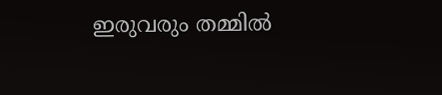ഇരുവരും തമ്മില്‍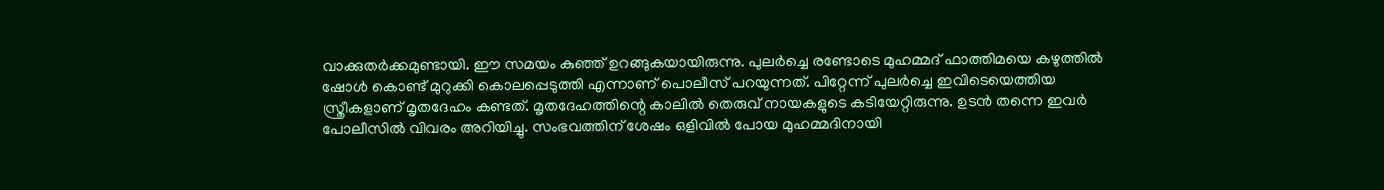വാക്കുതര്‍ക്കമുണ്ടായി. ഈ സമയം കുഞ്ഞ് ഉറങ്ങുകയായിരുന്നു. പുലര്‍ച്ചെ രണ്ടോടെ മുഹമ്മദ് ഫാത്തിമയെ കഴുത്തില്‍ ഷോള്‍ കൊണ്ട് മുറുക്കി കൊലപ്പെടുത്തി എന്നാണ് പൊലീസ് പറയുന്നത്. പിറ്റേന്ന് പുലര്‍ച്ചെ ഇവിടെയെത്തിയ സ്ത്രീകളാണ് മൃതദേഹം കണ്ടത്. മൃതദേഹത്തിന്റെ കാലില്‍ തെരുവ് നായകളുടെ കടിയേറ്റിരുന്നു. ഉടന്‍ തന്നെ ഇവര്‍ പോലീസില്‍ വിവരം അറിയിച്ചു. സംഭവത്തിന് ശേഷം ഒളിവില്‍ പോയ മുഹമ്മദിനായി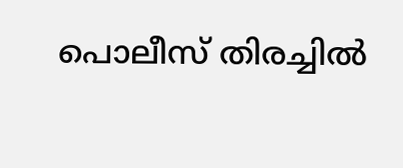പൊലീസ് തിരച്ചില്‍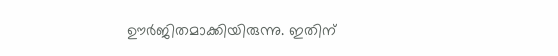ഊര്‍ജിതമാക്കിയിരുന്നു. ഇതിന്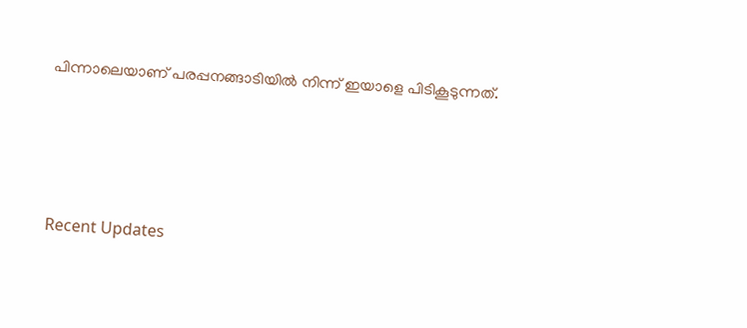പിന്നാലെയാണ് പരപ്പനങ്ങാടിയില്‍ നിന്ന് ഇയാളെ പിടികൂടുന്നത്.




Recent Updates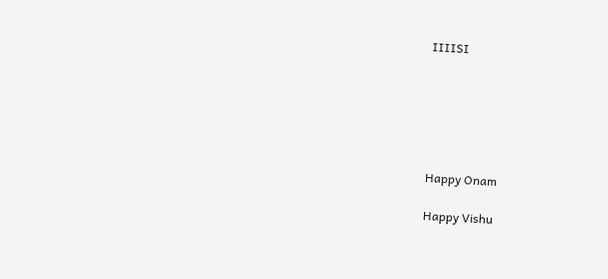IIIISI






Happy Onam

Happy Vishu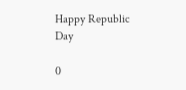Happy Republic Day

0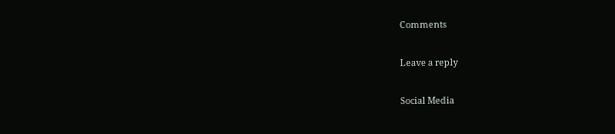Comments

Leave a reply

Social Media